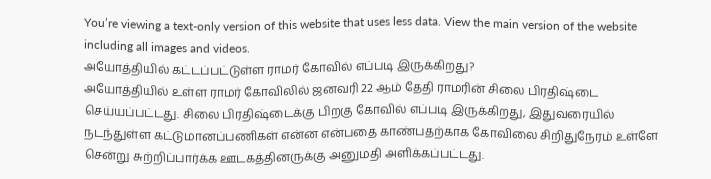You’re viewing a text-only version of this website that uses less data. View the main version of the website including all images and videos.
அயோத்தியில் கட்டப்பட்டுள்ள ராமர் கோவில் எப்படி இருக்கிறது?
அயோத்தியில் உள்ள ராமர் கோவிலில் ஜனவரி 22 ஆம் தேதி ராமரின் சிலை பிரதிஷ்டை செய்யப்பட்டது. சிலை பிரதிஷ்டைக்கு பிறகு கோவில் எப்படி இருக்கிறது, இதுவரையில் நடந்துள்ள கட்டுமானப்பணிகள் என்ன என்பதை காண்பதற்காக கோவிலை சிறிதுநேரம் உள்ளே சென்று சுற்றிப்பார்க்க ஊடகத்தினருக்கு அனுமதி அளிக்கப்பட்டது.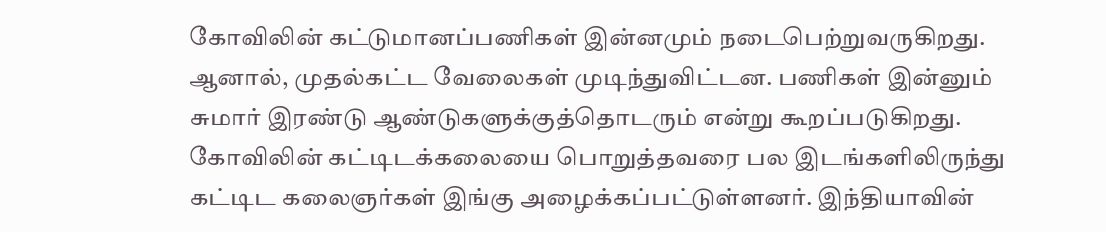கோவிலின் கட்டுமானப்பணிகள் இன்னமும் நடைபெற்றுவருகிறது. ஆனால், முதல்கட்ட வேலைகள் முடிந்துவிட்டன. பணிகள் இன்னும் சுமார் இரண்டு ஆண்டுகளுக்குத்தொடரும் என்று கூறப்படுகிறது.
கோவிலின் கட்டிடக்கலையை பொறுத்தவரை பல இடங்களிலிருந்து கட்டிட கலைஞர்கள் இங்கு அழைக்கப்பட்டுள்ளனர். இந்தியாவின்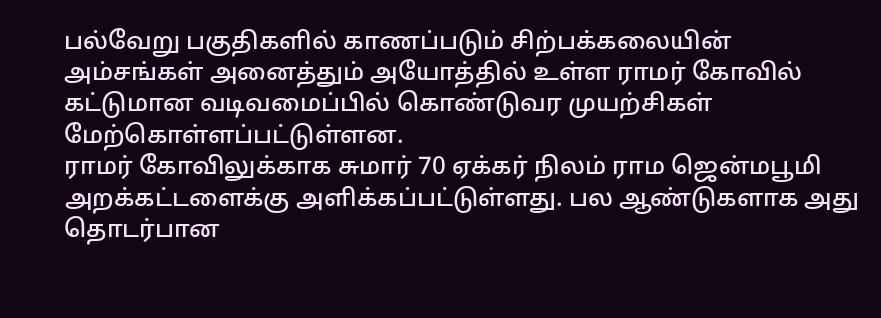பல்வேறு பகுதிகளில் காணப்படும் சிற்பக்கலையின் அம்சங்கள் அனைத்தும் அயோத்தில் உள்ள ராமர் கோவில் கட்டுமான வடிவமைப்பில் கொண்டுவர முயற்சிகள் மேற்கொள்ளப்பட்டுள்ளன.
ராமர் கோவிலுக்காக சுமார் 70 ஏக்கர் நிலம் ராம ஜென்மபூமி அறக்கட்டளைக்கு அளிக்கப்பட்டுள்ளது. பல ஆண்டுகளாக அது தொடர்பான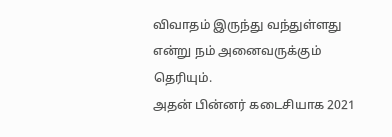விவாதம் இருந்து வந்துள்ளது என்று நம் அனைவருக்கும் தெரியும்.
அதன் பின்னர் கடைசியாக 2021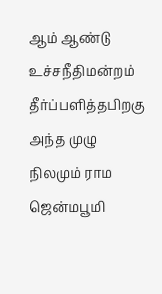ஆம் ஆண்டு உச்சநீதிமன்றம் தீர்ப்பளித்தபிறகு அந்த முழு நிலமும் ராம ஜென்மபூமி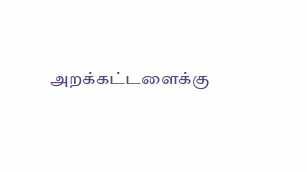அறக்கட்டளைக்கு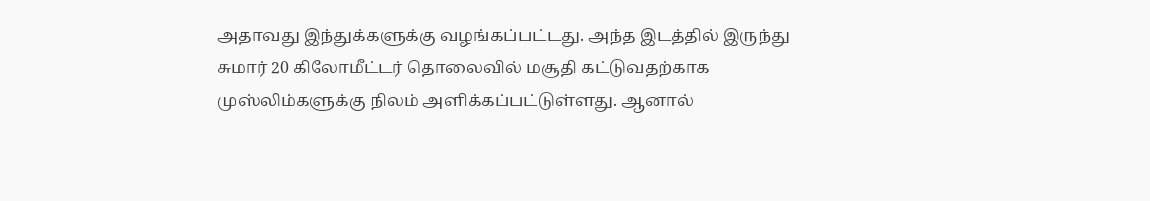அதாவது இந்துக்களுக்கு வழங்கப்பட்டது. அந்த இடத்தில் இருந்து சுமார் 20 கிலோமீட்டர் தொலைவில் மசூதி கட்டுவதற்காக முஸ்லிம்களுக்கு நிலம் அளிக்கப்பட்டுள்ளது. ஆனால்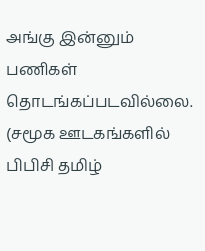அங்கு இன்னும் பணிகள் தொடங்கப்படவில்லை.
(சமூக ஊடகங்களில் பிபிசி தமிழ்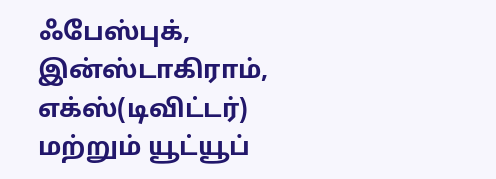ஃபேஸ்புக், இன்ஸ்டாகிராம், எக்ஸ்(டிவிட்டர்) மற்றும் யூட்யூப்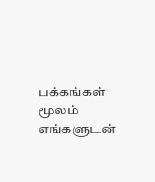பக்கங்கள் மூலம் எங்களுடன்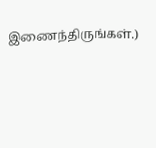இணைந்திருங்கள்.)